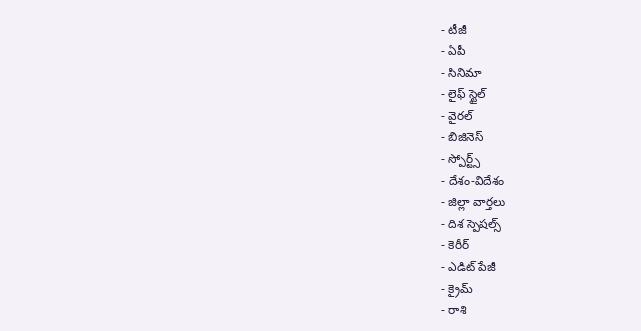- టీజీ
- ఏపీ
- సినిమా
- లైఫ్ స్టైల్
- వైరల్
- బిజినెస్
- స్పోర్ట్స్
- దేశం-విదేశం
- జిల్లా వార్తలు
- దిశ స్పెషల్స్
- కెరీర్
- ఎడిట్ పేజీ
- క్రైమ్
- రాశి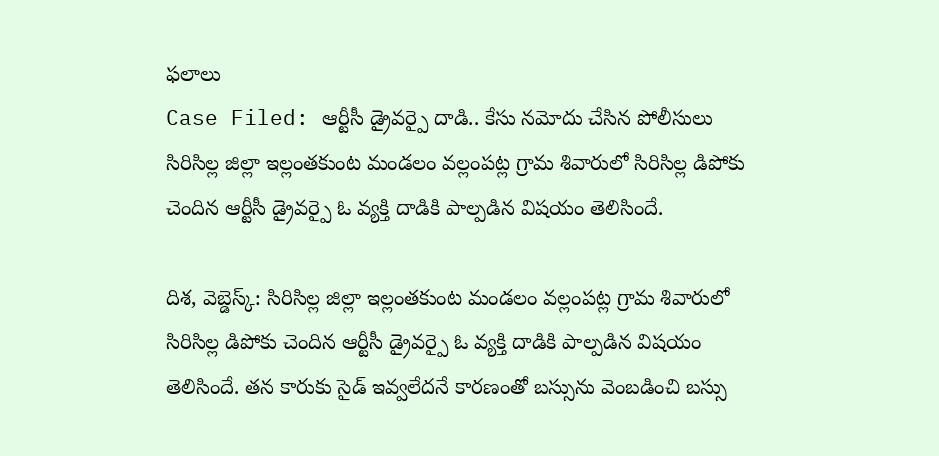ఫలాలు
Case Filed: ఆర్టీసీ డ్రైవర్పై దాడి.. కేసు నమోదు చేసిన పోలీసులు
సిరిసిల్ల జిల్లా ఇల్లంతకుంట మండలం వల్లంపట్ల గ్రామ శివారులో సిరిసిల్ల డిపోకు చెందిన ఆర్టీసీ డ్రైవర్పై ఓ వ్యక్తి దాడికి పాల్పడిన విషయం తెలిసిందే.

దిశ, వెబ్డెస్క్: సిరిసిల్ల జిల్లా ఇల్లంతకుంట మండలం వల్లంపట్ల గ్రామ శివారులో సిరిసిల్ల డిపోకు చెందిన ఆర్టీసీ డ్రైవర్పై ఓ వ్యక్తి దాడికి పాల్పడిన విషయం తెలిసిందే. తన కారుకు సైడ్ ఇవ్వలేదనే కారణంతో బస్సును వెంబడించి బస్సు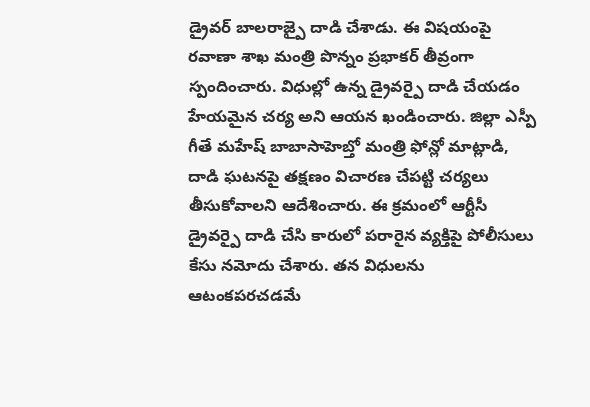డ్రైవర్ బాలరాజ్పై దాడి చేశాడు. ఈ విషయంపై రవాణా శాఖ మంత్రి పొన్నం ప్రభాకర్ తీవ్రంగా స్పందించారు. విధుల్లో ఉన్న డ్రైవర్పై దాడి చేయడం హేయమైన చర్య అని ఆయన ఖండించారు. జిల్లా ఎస్పీ గీతే మహేష్ బాబాసాహెబ్తో మంత్రి ఫోన్లో మాట్లాడి, దాడి ఘటనపై తక్షణం విచారణ చేపట్టి చర్యలు తీసుకోవాలని ఆదేశించారు. ఈ క్రమంలో ఆర్టీసీ డ్రైవర్పై దాడి చేసి కారులో పరారైన వ్యక్తిపై పోలీసులు కేసు నమోదు చేశారు. తన విధులను ఆటంకపరచడమే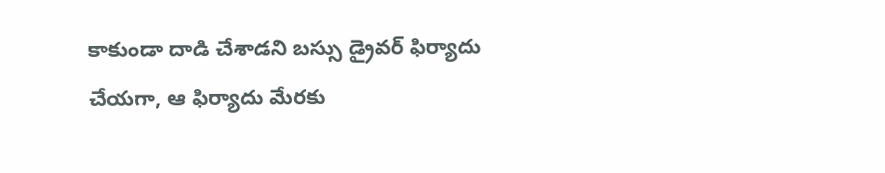కాకుండా దాడి చేశాడని బస్సు డ్రైవర్ ఫిర్యాదు చేయగా, ఆ ఫిర్యాదు మేరకు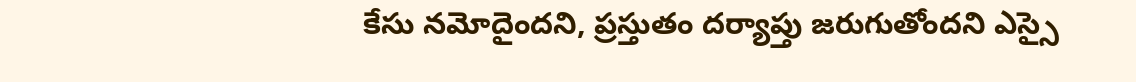కేసు నమోదైందని, ప్రస్తుతం దర్యాప్తు జరుగుతోందని ఎస్సై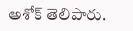అశోక్ తెలిపారు.